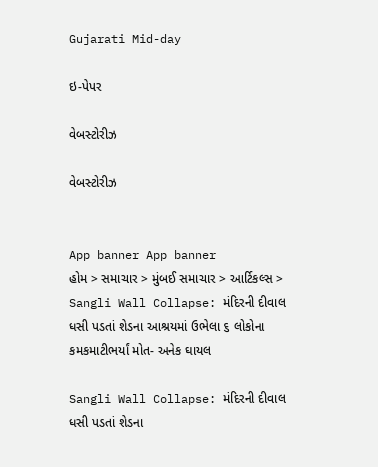Gujarati Mid-day

ઇ-પેપર

વેબસ્ટોરીઝ

વેબસ્ટોરીઝ


App banner App banner
હોમ > સમાચાર > મુંબઈ સમાચાર > આર્ટિકલ્સ > Sangli Wall Collapse: મંદિરની દીવાલ ધસી પડતાં શેડના આશ્રયમાં ઉભેલા ૬ લોકોના કમકમાટીભર્યાં મોત- અનેક ઘાયલ

Sangli Wall Collapse: મંદિરની દીવાલ ધસી પડતાં શેડના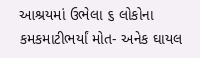આશ્રયમાં ઉભેલા ૬ લોકોના કમકમાટીભર્યાં મોત- અનેક ઘાયલ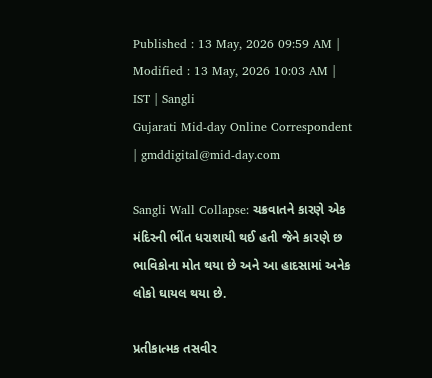Published : 13 May, 2026 09:59 AM | Modified : 13 May, 2026 10:03 AM | IST | Sangli
Gujarati Mid-day Online Correspondent | gmddigital@mid-day.com

Sangli Wall Collapse: ચક્રવાતને કારણે એક મંદિરની ભીંત ધરાશાયી થઈ હતી જેને કારણે છ ભાવિકોના મોત થયા છે અને આ હાદસામાં અનેક લોકો ઘાયલ થયા છે.

પ્રતીકાત્મક તસવીર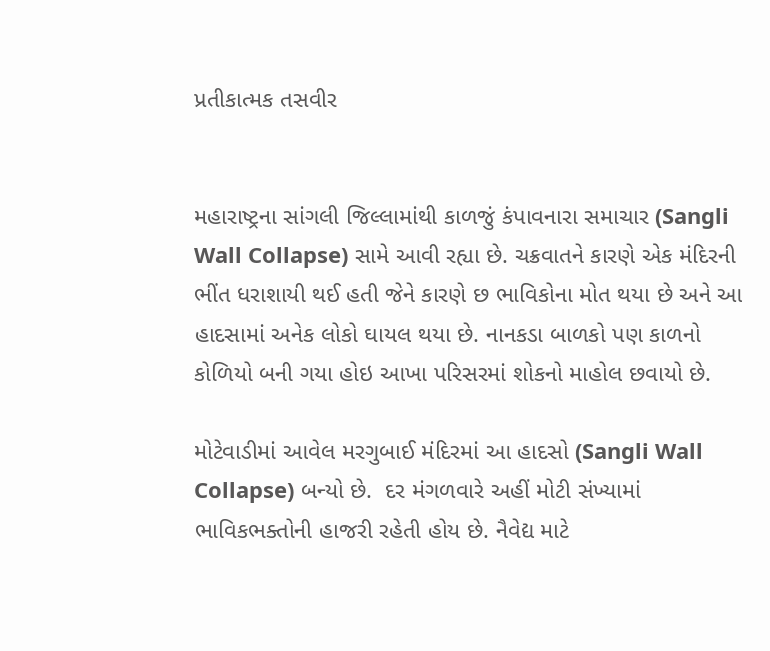પ્રતીકાત્મક તસવીર


મહારાષ્ટ્રના સાંગલી જિલ્લામાંથી કાળજું કંપાવનારા સમાચાર (Sangli Wall Collapse) સામે આવી રહ્યા છે. ચક્રવાતને કારણે એક મંદિરની ભીંત ધરાશાયી થઈ હતી જેને કારણે છ ભાવિકોના મોત થયા છે અને આ હાદસામાં અનેક લોકો ઘાયલ થયા છે. નાનકડા બાળકો પણ કાળનો કોળિયો બની ગયા હોઇ આખા પરિસરમાં શોકનો માહોલ છવાયો છે.

મોટેવાડીમાં આવેલ મરગુબાઈ મંદિરમાં આ હાદસો (Sangli Wall Collapse) બન્યો છે.  દર મંગળવારે અહીં મોટી સંખ્યામાં ભાવિકભક્તોની હાજરી રહેતી હોય છે. નૈવેદ્ય માટે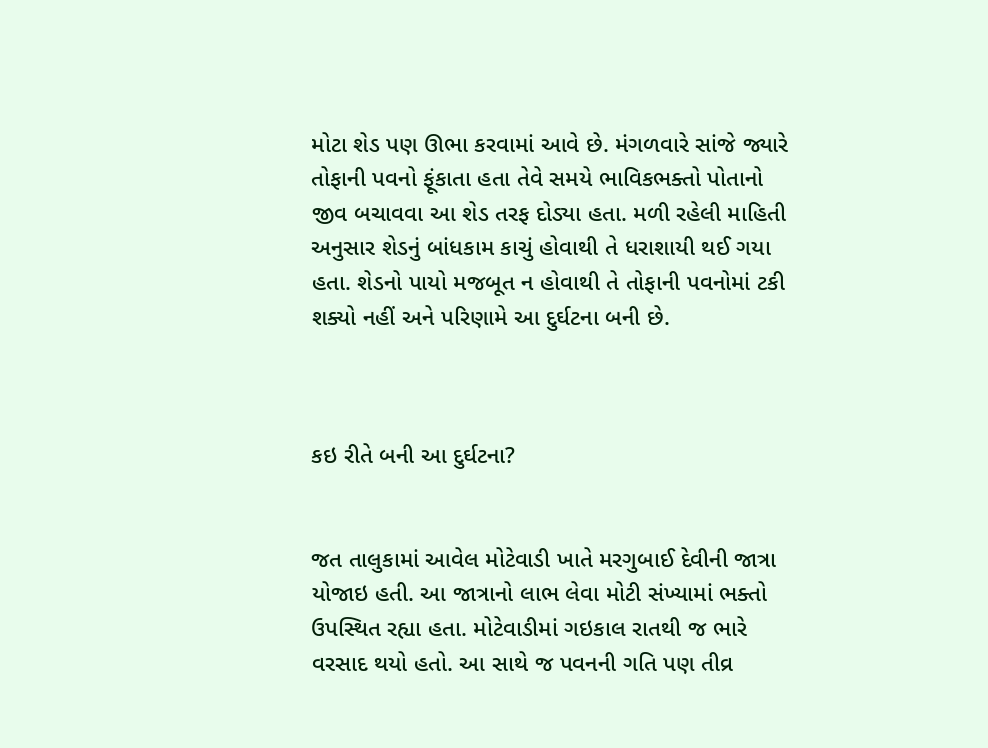મોટા શેડ પણ ઊભા કરવામાં આવે છે. મંગળવારે સાંજે જ્યારે તોફાની પવનો ફૂંકાતા હતા તેવે સમયે ભાવિકભક્તો પોતાનો જીવ બચાવવા આ શેડ તરફ દોડ્યા હતા. મળી રહેલી માહિતી અનુસાર શેડનું બાંધકામ કાચું હોવાથી તે ધરાશાયી થઈ ગયા હતા. શેડનો પાયો મજબૂત ન હોવાથી તે તોફાની પવનોમાં ટકી શક્યો નહીં અને પરિણામે આ દુર્ઘટના બની છે.



કઇ રીતે બની આ દુર્ઘટના?


જત તાલુકામાં આવેલ મોટેવાડી ખાતે મરગુબાઈ દેવીની જાત્રા યોજાઇ હતી. આ જાત્રાનો લાભ લેવા મોટી સંખ્યામાં ભક્તો ઉપસ્થિત રહ્યા હતા. મોટેવાડીમાં ગઇકાલ રાતથી જ ભારે વરસાદ થયો હતો. આ સાથે જ પવનની ગતિ પણ તીવ્ર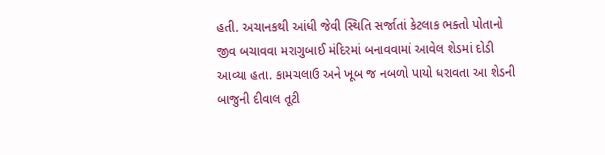હતી. અચાનકથી આંધી જેવી સ્થિતિ સર્જાતાં કેટલાક ભક્તો પોતાનો જીવ બચાવવા મરાગુબાઈ મંદિરમાં બનાવવામાં આવેલ શેડમાં દોડી આવ્યા હતા. કામચલાઉ અને ખૂબ જ નબળો પાયો ધરાવતા આ શેડની બાજુની દીવાલ તૂટી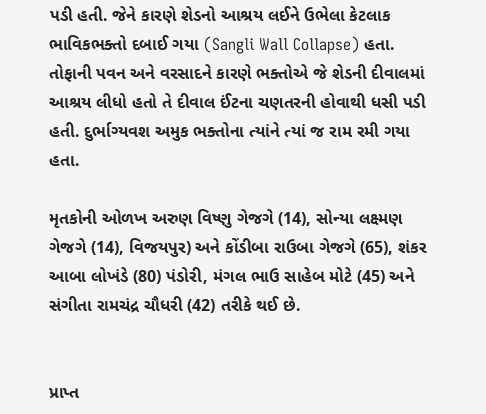પડી હતી. જેને કારણે શેડનો આશ્રય લઈને ઉભેલા કેટલાક ભાવિકભક્તો દબાઈ ગયા (Sangli Wall Collapse) હતા.  તોફાની પવન અને વરસાદને કારણે ભક્તોએ જે શેડની દીવાલમાં આશ્રય લીધો હતો તે દીવાલ ઈંટના ચણતરની હોવાથી ધસી પડી હતી. દુર્ભાગ્યવશ અમુક ભક્તોના ત્યાંને ત્યાં જ રામ રમી ગયા હતા.

મૃતકોની ઓળખ અરુણ વિષ્ણુ ગેજગે (14), સોન્યા લક્ષ્મણ ગેજગે (14), વિજયપુર) અને કોંડીબા રાઉબા ગેજગે (65), શંકર આબા લોખંડે (80) પંડોરી, મંગલ ભાઉ સાહેબ મોટે (45) અને સંગીતા રામચંદ્ર ચૌધરી (42) તરીકે થઈ છે.


પ્રાપ્ત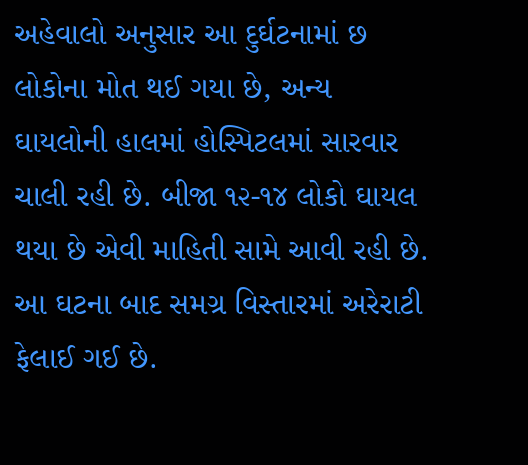અહેવાલો અનુસાર આ દુર્ઘટનામાં છ લોકોના મોત થઈ ગયા છે, અન્ય ઘાયલોની હાલમાં હોસ્પિટલમાં સારવાર ચાલી રહી છે. બીજા ૧૨-૧૪ લોકો ઘાયલ થયા છે એવી માહિતી સામે આવી રહી છે. આ ઘટના બાદ સમગ્ર વિસ્તારમાં અરેરાટી ફેલાઈ ગઈ છે.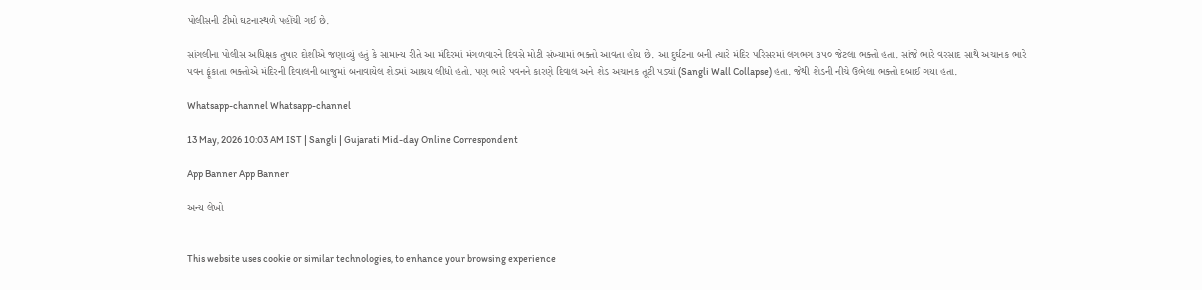પોલીસની ટીમો ઘટનાસ્થળે પહોંચી ગઈ છે.

સાંગલીના પોલીસ અધિક્ષક તુષાર દોશીએ જણાવ્યું હતું કે સામાન્ય રીતે આ મંદિરમાં મંગળવારને દિવસે મોટી સંખ્યામાં ભક્તો આવતા હોય છે. આ દુર્ઘટના બની ત્યારે મંદિર પરિસરમાં લગભગ ૩૫૦ જેટલા ભક્તો હતા. સાંજે ભારે વરસાદ સાથે અચાનક ભારે પવન ફૂંકાતા ભક્તોએ મંદિરની દિવાલની બાજુમાં બનાવાયેલ શેડમાં આશ્રય લીધો હતો. પણ ભારે પવનને કારણે દિવાલ અને શેડ અચાનક તૂટી પડ્યાં (Sangli Wall Collapse) હતા. જેથી શેડની નીચે ઉભેલા ભક્તો દબાઈ ગયા હતા.

Whatsapp-channel Whatsapp-channel

13 May, 2026 10:03 AM IST | Sangli | Gujarati Mid-day Online Correspondent

App Banner App Banner

અન્ય લેખો


This website uses cookie or similar technologies, to enhance your browsing experience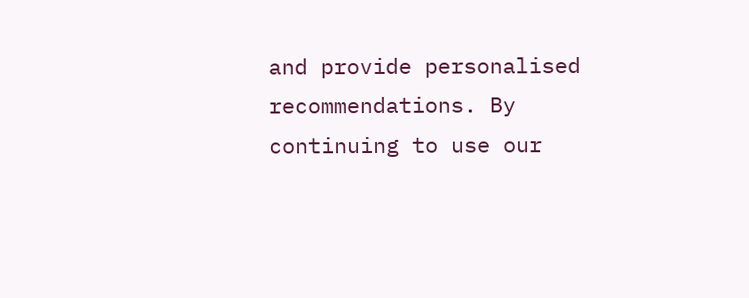and provide personalised recommendations. By continuing to use our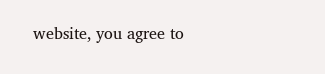website, you agree to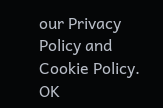our Privacy Policy and Cookie Policy. OK